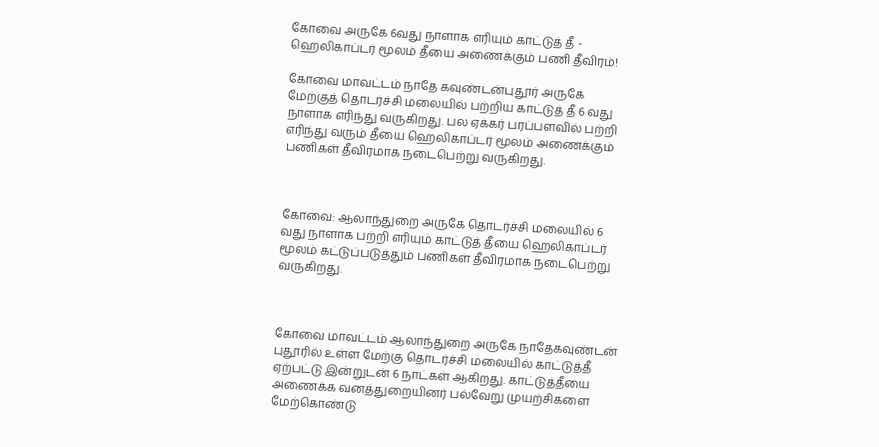கோவை அருகே 6வது நாளாக எரியும் காட்டுத் தீ - ஹெலிகாப்டர் மூலம் தீயை அணைக்கும் பணி தீவிரம்!

கோவை மாவட்டம் நாதே கவுண்டன்புதூர் அருகே மேற்குத் தொடர்ச்சி மலையில் பற்றிய காட்டுத் தீ 6 வது நாளாக எரிந்து வருகிறது. பல ஏக்கர் பரப்பளவில் பற்றி எரிந்து வரும் தீயை ஹெலிகாப்டர் மூலம் அணைக்கும் பணிகள் தீவிரமாக நடைபெற்று வருகிறது.



கோவை: ஆலாந்துறை அருகே தொடர்ச்சி மலையில் 6 வது நாளாக பற்றி எரியும் காட்டுத் தீயை ஹெலிகாப்டர் மூலம் கட்டுப்படுத்தும் பணிகள் தீவிரமாக நடைபெற்று வருகிறது.



கோவை மாவட்டம் ஆலாந்துறை அருகே நாதேகவுண்டன் புதூரில் உள்ள மேற்கு தொடர்ச்சி மலையில் காட்டுத்தீ ஏற்பட்டு இன்றுடன் 6 நாட்கள் ஆகிறது. காட்டுத்தீயை அணைக்க வனத்துறையினர் பல்வேறு முயற்சிகளை மேற்கொண்டு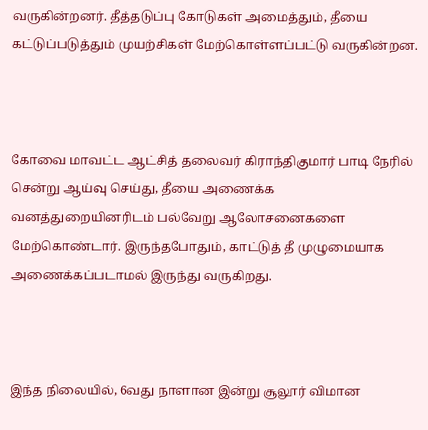வருகின்றனர். தீத்தடுப்பு கோடுகள் அமைத்தும், தீயை கட்டுப்படுத்தும் முயற்சிகள் மேற்கொள்ளப்பட்டு வருகின்றன.



கோவை மாவட்ட ஆட்சித் தலைவர் கிராந்திகுமார் பாடி நேரில் சென்று ஆய்வு செய்து, தீயை அணைக்க வனத்துறையினரிடம் பல்வேறு ஆலோசனைகளை மேற்கொண்டார். இருந்தபோதும், காட்டுத் தீ முழுமையாக அணைக்கப்படாமல் இருந்து வருகிறது.



இந்த நிலையில், 6வது நாளான இன்று சூலூர் விமான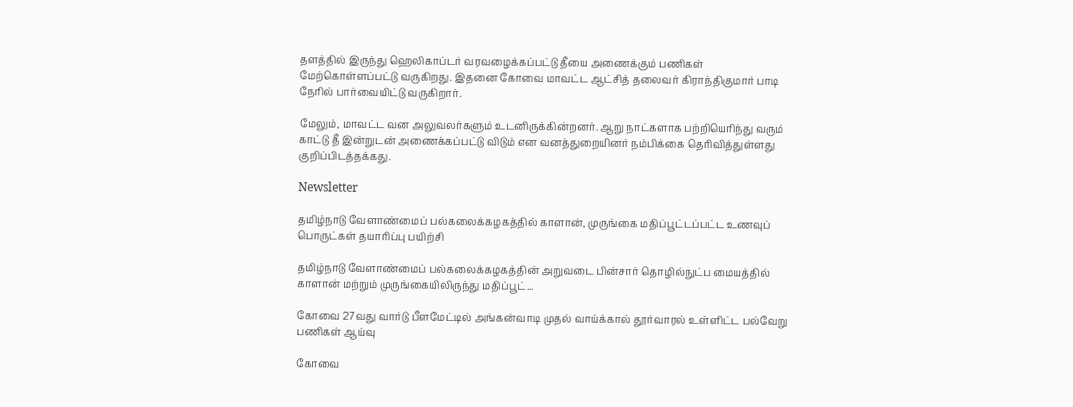தளத்தில் இருந்து ஹெலிகாப்டர் வரவழைக்கப்பட்டு தீயை அணைக்கும் பணிகள் மேற்கொள்ளப்பட்டு வருகிறது. இதனை கோவை மாவட்ட ஆட்சித் தலைவர் கிராந்திகுமார் பாடி நேரில் பார்வையிட்டு வருகிறார்.

மேலும், மாவட்ட வன அலுவலர்களும் உடனிருக்கின்றனர். ஆறு நாட்களாக பற்றியெரிந்து வரும் காட்டு தீ இன்றுடன் அணைக்கப்பட்டு விடும் என வனத்துறையினர் நம்பிக்கை தெரிவித்துள்ளது குறிப்பிடத்தக்கது.

Newsletter

தமிழ்நாடு வேளாண்மைப் பல்கலைக்கழகத்தில் காளான், முருங்கை மதிப்பூட்டப்பட்ட உணவுப் பொருட்கள் தயாரிப்பு பயிற்சி

தமிழ்நாடு வேளாண்மைப் பல்கலைக்கழகத்தின் அறுவடை பின்சார் தொழில்நுட்ப மையத்தில் காளான் மற்றும் முருங்கையிலிருந்து மதிப்பூட்...

கோவை 27வது வார்டு பீளமேட்டில் அங்கன்வாடி முதல் வாய்க்கால் தூர்வாரல் உள்ளிட்ட பல்வேறு பணிகள் ஆய்வு

கோவை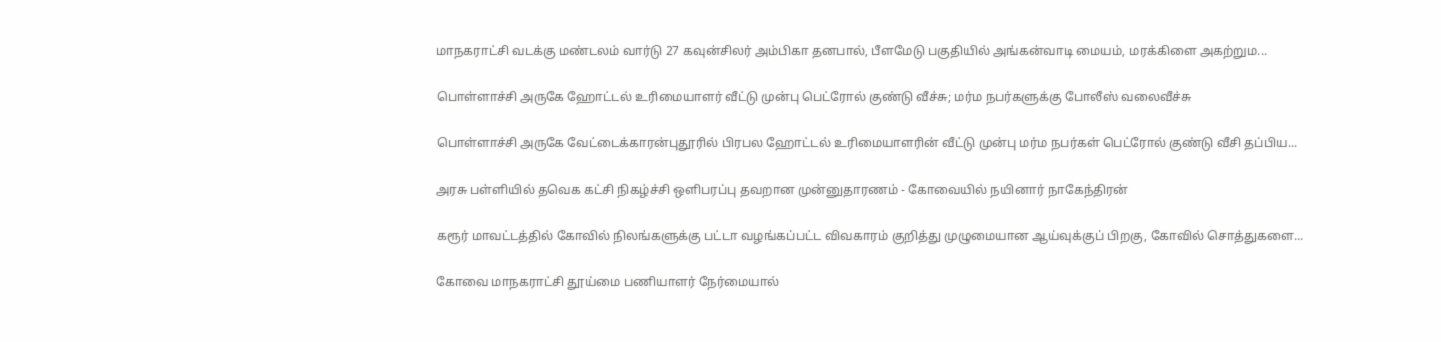மாநகராட்சி வடக்கு மண்டலம் வார்டு 27 கவுன்சிலர் அம்பிகா தனபால், பீளமேடு பகுதியில் அங்கன்வாடி மையம், மரக்கிளை அகற்றும...

பொள்ளாச்சி அருகே ஹோட்டல் உரிமையாளர் வீட்டு முன்பு பெட்ரோல் குண்டு வீச்சு; மர்ம நபர்களுக்கு போலீஸ் வலைவீச்சு

பொள்ளாச்சி அருகே வேட்டைக்காரன்புதூரில் பிரபல ஹோட்டல் உரிமையாளரின் வீட்டு முன்பு மர்ம நபர்கள் பெட்ரோல் குண்டு வீசி தப்பிய...

அரசு பள்ளியில் தவெக கட்சி நிகழ்ச்சி ஒளிபரப்பு தவறான முன்னுதாரணம் - கோவையில் நயினார் நாகேந்திரன்

கரூர் மாவட்டத்தில் கோவில் நிலங்களுக்கு பட்டா வழங்கப்பட்ட விவகாரம் குறித்து முழுமையான ஆய்வுக்குப் பிறகு, கோவில் சொத்துகளை...

கோவை மாநகராட்சி தூய்மை பணியாளர் நேர்மையால்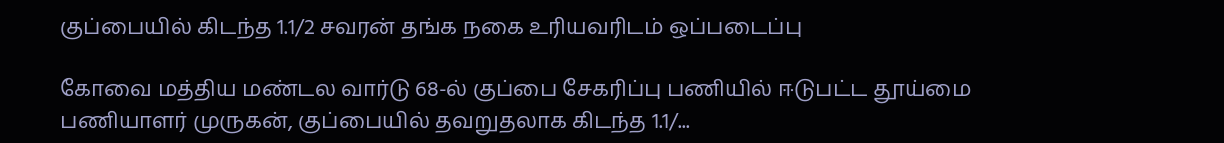குப்பையில் கிடந்த 1.1/2 சவரன் தங்க நகை உரியவரிடம் ஒப்படைப்பு

கோவை மத்திய மண்டல வார்டு 68-ல் குப்பை சேகரிப்பு பணியில் ஈடுபட்ட தூய்மை பணியாளர் முருகன், குப்பையில் தவறுதலாக கிடந்த 1.1/...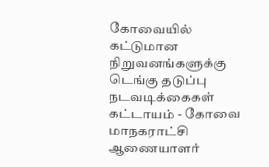கோவையில் கட்டுமான நிறுவனங்களுக்கு டெங்கு தடுப்பு நடவடிக்கைகள் கட்டாயம் - கோவை மாநகராட்சி ஆணையாளர்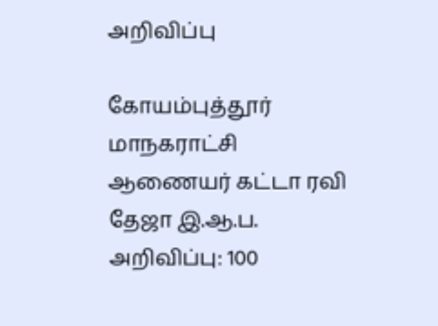அறிவிப்பு

கோயம்புத்தூர் மாநகராட்சி ஆணையர் கட்டா ரவி தேஜா இ.ஆ.ப. அறிவிப்பு: 100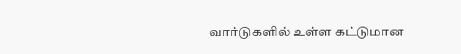வார்டுகளில் உள்ள கட்டுமான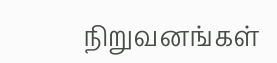நிறுவனங்கள்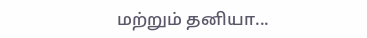மற்றும் தனியா...